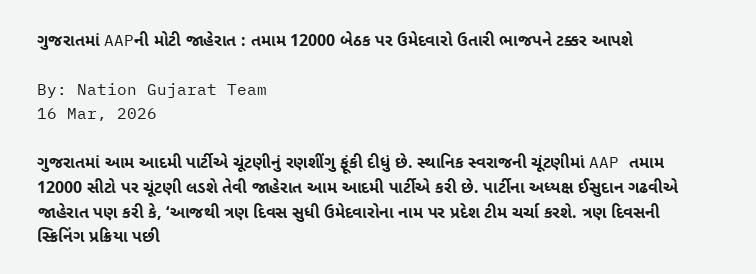ગુજરાતમાં AAPની મોટી જાહેરાત : તમામ 12000 બેઠક પર ઉમેદવારો ઉતારી ભાજપને ટક્કર આપશે

By: Nation Gujarat Team
16 Mar, 2026

ગુજરાતમાં આમ આદમી પાર્ટીએ ચૂંટણીનું રણશીંગુ ફૂંકી દીધું છે. સ્થાનિક સ્વરાજની ચૂંટણીમાં AAP તમામ 12000 સીટો પર ચૂંટણી લડશે તેવી જાહેરાત આમ આદમી પાર્ટીએ કરી છે. પાર્ટીના અધ્યક્ષ ઈસુદાન ગઢવીએ જાહેરાત પણ કરી કે, ‘આજથી ત્રણ દિવસ સુધી ઉમેદવારોના નામ પર પ્રદેશ ટીમ ચર્ચા કરશે. ત્રણ દિવસની સ્ક્રિનિંગ પ્રક્રિયા પછી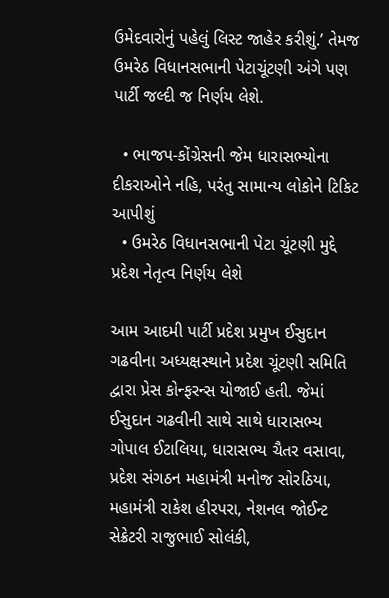ઉમેદવારોનું પહેલું લિસ્ટ જાહેર કરીશું.’ તેમજ ઉમરેઠ વિધાનસભાની પેટાચૂંટણી અંગે પણ પાર્ટી જલ્દી જ નિર્ણય લેશે.

  • ભાજપ-કોંગ્રેસની જેમ ધારાસભ્યોના દીકરાઓને નહિ, પરંતુ સામાન્ય લોકોને ટિકિટ આપીશું
  • ઉમરેઠ વિધાનસભાની પેટા ચૂંટણી મુદ્દે પ્રદેશ નેતૃત્વ નિર્ણય લેશે

આમ આદમી પાર્ટી પ્રદેશ પ્રમુખ ઈસુદાન ગઢવીના અધ્યક્ષસ્થાને પ્રદેશ ચૂંટણી સમિતિ દ્વારા પ્રેસ કોન્ફરન્સ યોજાઈ હતી. જેમાં ઈસુદાન ગઢવીની સાથે સાથે ધારાસભ્ય ગોપાલ ઈટાલિયા, ધારાસભ્ય ચૈતર વસાવા, પ્રદેશ સંગઠન મહામંત્રી મનોજ સોરઠિયા, મહામંત્રી રાકેશ હીરપરા, નેશનલ જોઈન્ટ સેક્રેટરી રાજુભાઈ સોલંકી,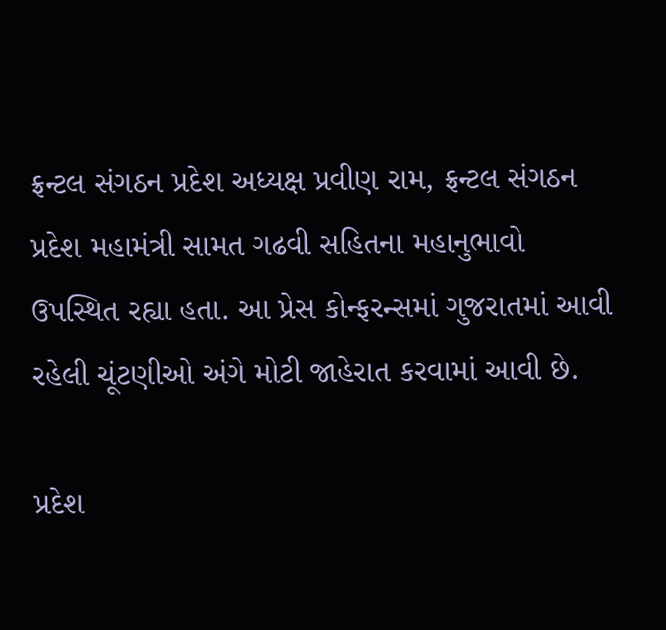ફ્રન્ટલ સંગઠન પ્રદેશ અધ્યક્ષ પ્રવીણ રામ, ફ્રન્ટલ સંગઠન પ્રદેશ મહામંત્રી સામત ગઢવી સહિતના મહાનુભાવો ઉપસ્થિત રહ્યા હતા. આ પ્રેસ કોન્ફરન્સમાં ગુજરાતમાં આવી રહેલી ચૂંટણીઓ અંગે મોટી જાહેરાત કરવામાં આવી છે.

પ્રદેશ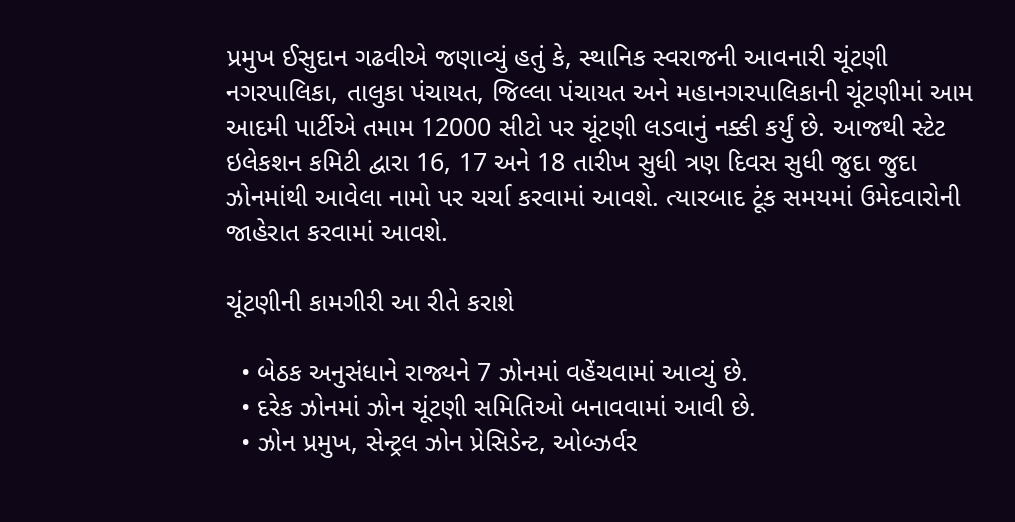પ્રમુખ ઈસુદાન ગઢવીએ જણાવ્યું હતું કે, સ્થાનિક સ્વરાજની આવનારી ચૂંટણી નગરપાલિકા, તાલુકા પંચાયત, જિલ્લા પંચાયત અને મહાનગરપાલિકાની ચૂંટણીમાં આમ આદમી પાર્ટીએ તમામ 12000 સીટો પર ચૂંટણી લડવાનું નક્કી કર્યું છે. આજથી સ્ટેટ ઇલેકશન કમિટી દ્વારા 16, 17 અને 18 તારીખ સુધી ત્રણ દિવસ સુધી જુદા જુદા ઝોનમાંથી આવેલા નામો પર ચર્ચા કરવામાં આવશે. ત્યારબાદ ટૂંક સમયમાં ઉમેદવારોની જાહેરાત કરવામાં આવશે.

ચૂંટણીની કામગીરી આ રીતે કરાશે

  • બેઠક અનુસંધાને રાજ્યને 7 ઝોનમાં વહેંચવામાં આવ્યું છે.
  • દરેક ઝોનમાં ઝોન ચૂંટણી સમિતિઓ બનાવવામાં આવી છે.
  • ઝોન પ્રમુખ, સેન્ટ્રલ ઝોન પ્રેસિડેન્ટ, ઓબ્ઝર્વર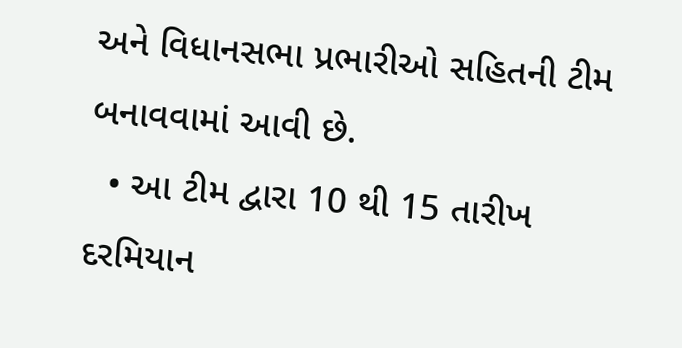અને વિધાનસભા પ્રભારીઓ સહિતની ટીમ બનાવવામાં આવી છે.
  • આ ટીમ દ્વારા 10 થી 15 તારીખ દરમિયાન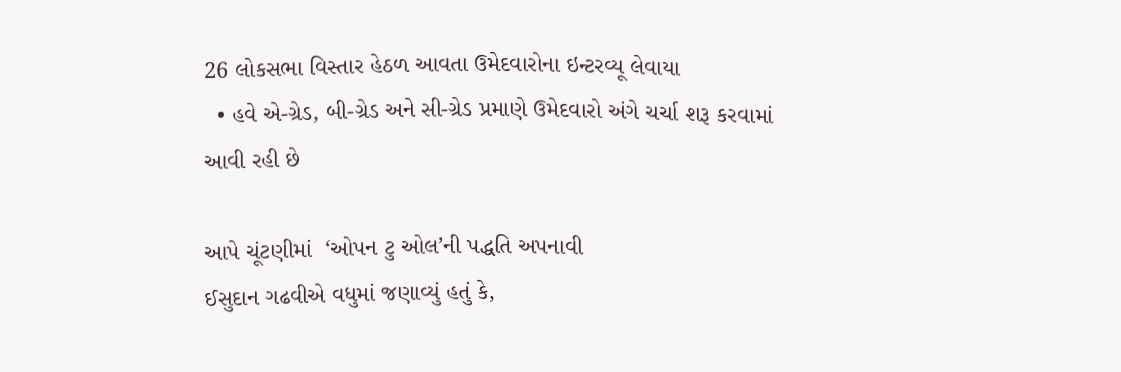26 લોકસભા વિસ્તાર હેઠળ આવતા ઉમેદવારોના ઇન્ટરવ્યૂ લેવાયા
  • હવે એ-ગ્રેડ, બી-ગ્રેડ અને સી-ગ્રેડ પ્રમાણે ઉમેદવારો અંગે ચર્ચા શરૂ કરવામાં આવી રહી છે

આપે ચૂંટણીમાં  ‘ઓપન ટુ ઓલ’ની પદ્ધતિ અપનાવી
ઈસુદાન ગઢવીએ વધુમાં જણાવ્યું હતું કે,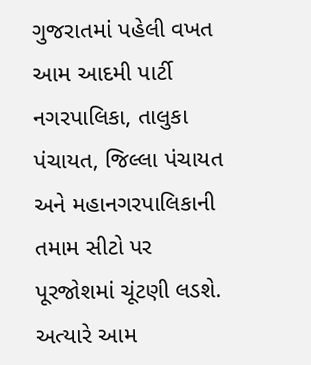ગુજરાતમાં પહેલી વખત આમ આદમી પાર્ટી નગરપાલિકા, તાલુકા પંચાયત, જિલ્લા પંચાયત અને મહાનગરપાલિકાની તમામ સીટો પર પૂરજોશમાં ચૂંટણી લડશે. અત્યારે આમ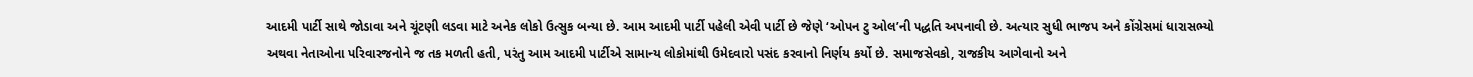આદમી પાર્ટી સાથે જોડાવા અને ચૂંટણી લડવા માટે અનેક લોકો ઉત્સુક બન્યા છે. આમ આદમી પાર્ટી પહેલી એવી પાર્ટી છે જેણે ‘ઓપન ટુ ઓલ’ની પદ્ધતિ અપનાવી છે. અત્યાર સુધી ભાજપ અને કોંગ્રેસમાં ધારાસભ્યો અથવા નેતાઓના પરિવારજનોને જ તક મળતી હતી, પરંતુ આમ આદમી પાર્ટીએ સામાન્ય લોકોમાંથી ઉમેદવારો પસંદ કરવાનો નિર્ણય કર્યો છે. સમાજસેવકો, રાજકીય આગેવાનો અને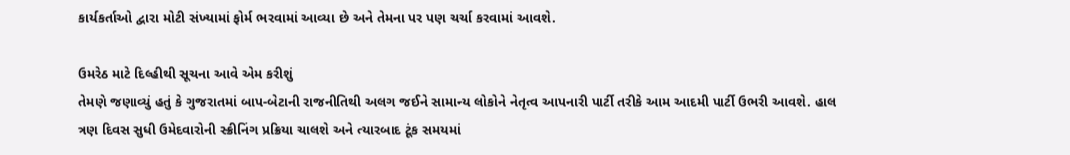કાર્યકર્તાઓ દ્વારા મોટી સંખ્યામાં ફોર્મ ભરવામાં આવ્યા છે અને તેમના પર પણ ચર્ચા કરવામાં આવશે.

ઉમરેઠ માટે દિલ્હીથી સૂચના આવે એમ કરીશું
તેમણે જણાવ્યું હતું કે ગુજરાતમાં બાપ-બેટાની રાજનીતિથી અલગ જઈને સામાન્ય લોકોને નેતૃત્વ આપનારી પાર્ટી તરીકે આમ આદમી પાર્ટી ઉભરી આવશે. હાલ ત્રણ દિવસ સુધી ઉમેદવારોની સ્ક્રીનિંગ પ્રક્રિયા ચાલશે અને ત્યારબાદ ટૂંક સમયમાં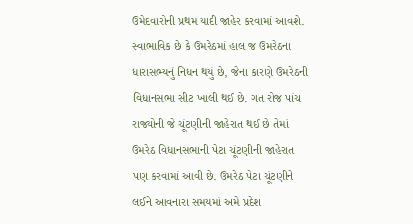ઉમેદવારોની પ્રથમ યાદી જાહેર કરવામાં આવશે. સ્વાભાવિક છે કે ઉમરેઠમાં હાલ જ ઉમરેઠના ધારાસભ્યનું નિધન થયું છે, જેના કારણે ઉમરેઠની વિધાનસભા સીટ ખાલી થઈ છે. ગત રોજ પાંચ રાજ્યોની જે ચૂંટણીની જાહેરાત થઈ છે તેમાં ઉમરેઠ વિધાનસભાની પેટા ચૂંટણીની જાહેરાત પણ કરવામાં આવી છે. ઉમરેઠ પેટા ચૂંટણીને લઈને આવનારા સમયમાં અમે પ્રદેશ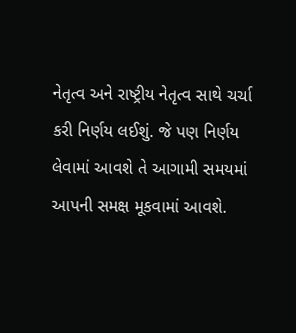નેતૃત્વ અને રાષ્ટ્રીય નેતૃત્વ સાથે ચર્ચા કરી નિર્ણય લઈશું. જે પણ નિર્ણય લેવામાં આવશે તે આગામી સમયમાં આપની સમક્ષ મૂકવામાં આવશે.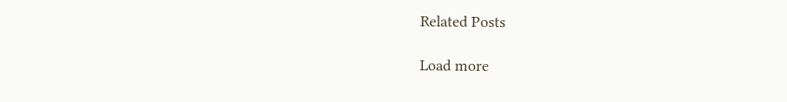Related Posts

Load more